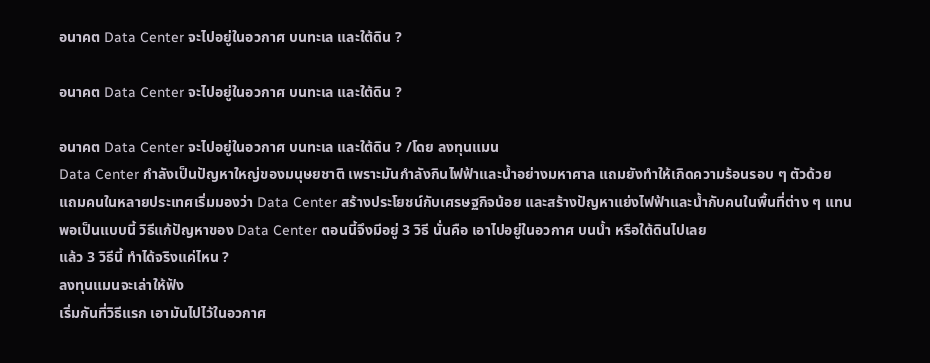อนาคต Data Center จะไปอยู่ในอวกาศ บนทะเล และใต้ดิน ?

อนาคต Data Center จะไปอยู่ในอวกาศ บนทะเล และใต้ดิน ?

อนาคต Data Center จะไปอยู่ในอวกาศ บนทะเล และใต้ดิน ? /โดย ลงทุนแมน
Data Center กำลังเป็นปัญหาใหญ่ของมนุษยชาติ เพราะมันกำลังกินไฟฟ้าและน้ำอย่างมหาศาล แถมยังทำให้เกิดความร้อนรอบ ๆ ตัวด้วย
แถมคนในหลายประเทศเริ่มมองว่า Data Center สร้างประโยชน์กับเศรษฐกิจน้อย และสร้างปัญหาแย่งไฟฟ้าและน้ำกับคนในพื้นที่ต่าง ๆ แทน
พอเป็นแบบนี้ วิธีแก้ปัญหาของ Data Center ตอนนี้จึงมีอยู่ 3 วิธี นั่นคือ เอาไปอยู่ในอวกาศ บนน้ำ หรือใต้ดินไปเลย
แล้ว 3 วิธีนี้ ทำได้จริงแค่ไหน ?
ลงทุนแมนจะเล่าให้ฟัง
เริ่มกันที่วิธีแรก เอามันไปไว้ในอวกาศ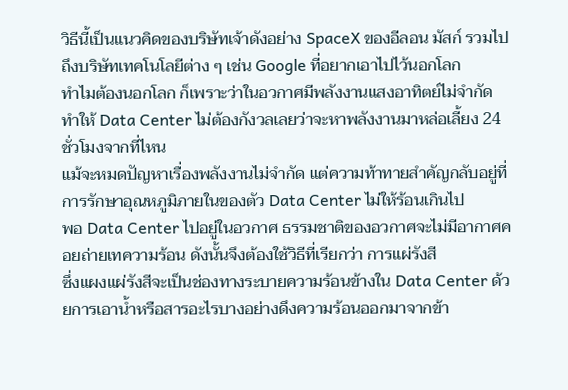วิธีนี้เป็นแนวคิดของบริษัทเจ้าดังอย่าง SpaceX ของอีลอน มัสก์ รวมไปถึงบริษัทเทคโนโลยีต่าง ๆ เช่น Google ที่อยากเอาไปไว้นอกโลก
ทำไมต้องนอกโลก ก็เพราะว่าในอวกาศมีพลังงานแสงอาทิตย์ไม่จำกัด ทำให้ Data Center ไม่ต้องกังวลเลยว่าจะหาพลังงานมาหล่อเลี้ยง 24 ชั่วโมงจากที่ไหน
แม้จะหมดปัญหาเรื่องพลังงานไม่จำกัด แต่ความท้าทายสำคัญกลับอยู่ที่การรักษาอุณหภูมิภายในของตัว Data Center ไม่ให้ร้อนเกินไป
พอ Data Center ไปอยู่ในอวกาศ ธรรมชาติของอวกาศจะไม่มีอากาศคอยถ่ายเทความร้อน ดังนั้นจึงต้องใช้วิธีที่เรียกว่า การแผ่รังสี
ซึ่งแผงแผ่รังสีจะเป็นช่องทางระบายความร้อนข้างใน Data Center ด้วยการเอาน้ำหรือสารอะไรบางอย่างดึงความร้อนออกมาจากข้า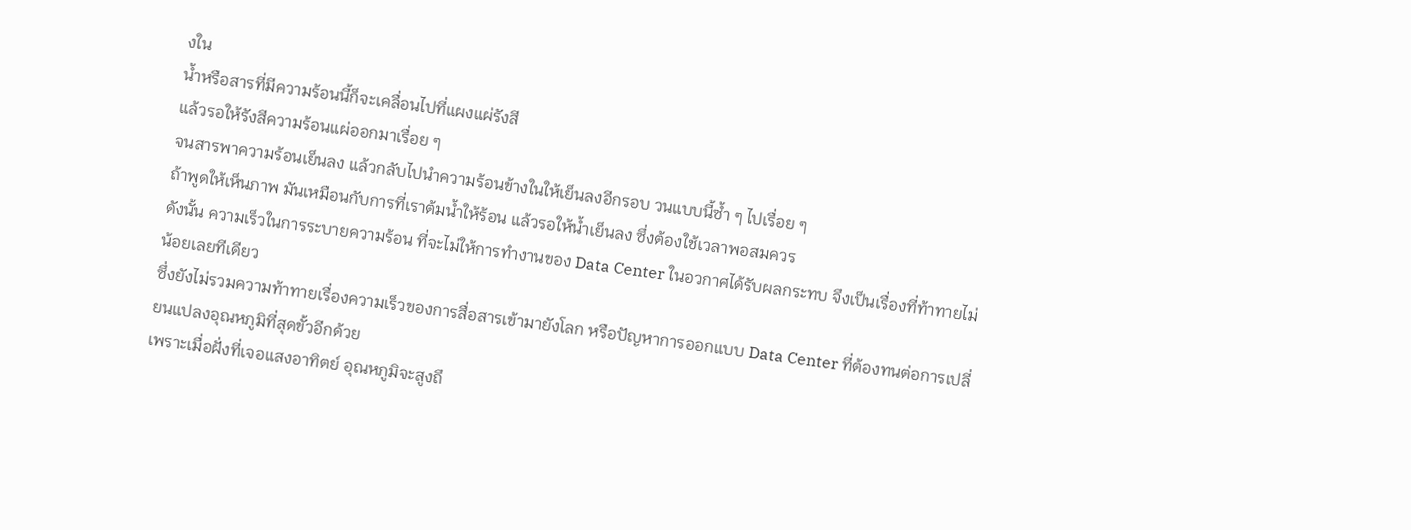งใน
น้ำหรือสารที่มีความร้อนนี้ก็จะเคลื่อนไปที่แผงแผ่รังสี
แล้วรอให้รังสีความร้อนแผ่ออกมาเรื่อย ๆ
จนสารพาความร้อนเย็นลง แล้วกลับไปนำความร้อนข้างในให้เย็นลงอีกรอบ วนแบบนี้ซ้ำ ๆ ไปเรื่อย ๆ
ถ้าพูดให้เห็นภาพ มันเหมือนกับการที่เราต้มน้ำให้ร้อน แล้วรอให้น้ำเย็นลง ซึ่งต้องใช้เวลาพอสมควร
ดังนั้น ความเร็วในการระบายความร้อน ที่จะไม่ให้การทำงานของ Data Center ในอวกาศได้รับผลกระทบ จึงเป็นเรื่องที่ท้าทายไม่น้อยเลยทีเดียว
ซึ่งยังไม่รวมความท้าทายเรื่องความเร็วของการสื่อสารเข้ามายังโลก หรือปัญหาการออกแบบ Data Center ที่ต้องทนต่อการเปลี่ยนแปลงอุณหภูมิที่สุดขั้วอีกด้วย
เพราะเมื่อฝั่งที่เจอแสงอาทิตย์ อุณหภูมิจะสูงถึ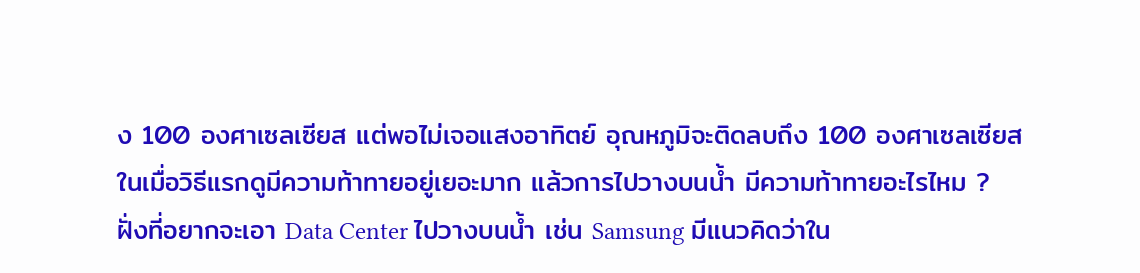ง 100 องศาเซลเซียส แต่พอไม่เจอแสงอาทิตย์ อุณหภูมิจะติดลบถึง 100 องศาเซลเซียส
ในเมื่อวิธีแรกดูมีความท้าทายอยู่เยอะมาก แล้วการไปวางบนน้ำ มีความท้าทายอะไรไหม ?
ฝั่งที่อยากจะเอา Data Center ไปวางบนน้ำ เช่น Samsung มีแนวคิดว่าใน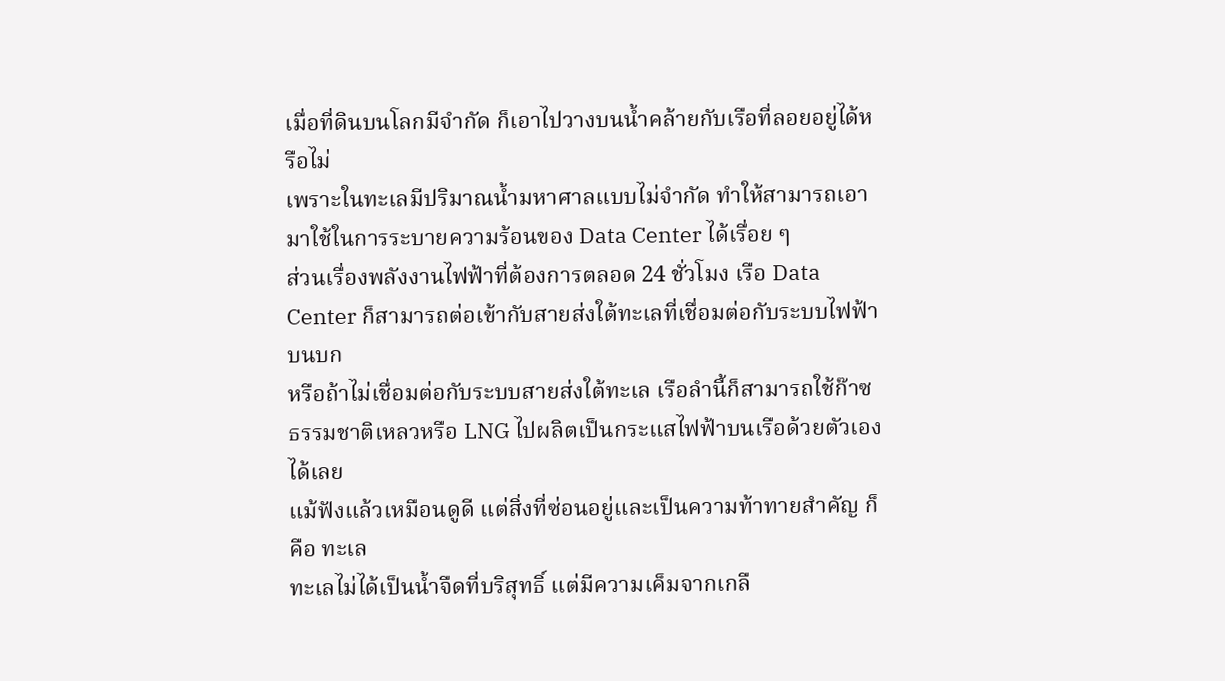เมื่อที่ดินบนโลกมีจำกัด ก็เอาไปวางบนน้ำคล้ายกับเรือที่ลอยอยู่ได้หรือไม่
เพราะในทะเลมีปริมาณน้ำมหาศาลแบบไม่จำกัด ทำให้สามารถเอามาใช้ในการระบายความร้อนของ Data Center ได้เรื่อย ๆ
ส่วนเรื่องพลังงานไฟฟ้าที่ต้องการตลอด 24 ชั่วโมง เรือ Data Center ก็สามารถต่อเข้ากับสายส่งใต้ทะเลที่เชื่อมต่อกับระบบไฟฟ้าบนบก
หรือถ้าไม่เชื่อมต่อกับระบบสายส่งใต้ทะเล เรือลำนี้ก็สามารถใช้ก๊าซธรรมชาติเหลวหรือ LNG ไปผลิตเป็นกระแสไฟฟ้าบนเรือด้วยตัวเองได้เลย
แม้ฟังแล้วเหมือนดูดี แต่สิ่งที่ซ่อนอยู่และเป็นความท้าทายสำคัญ ก็คือ ทะเล
ทะเลไม่ได้เป็นน้ำจืดที่บริสุทธิ์ แต่มีความเค็มจากเกลื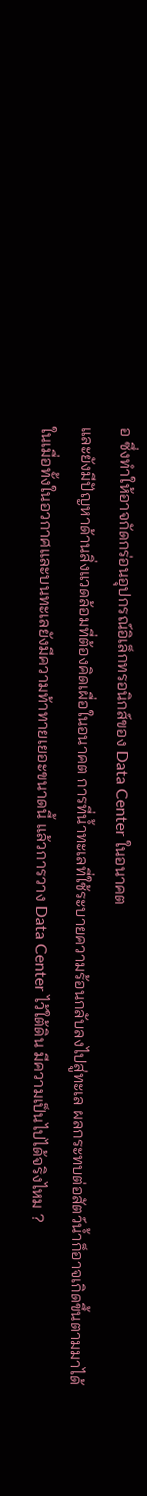อ ซึ่งทำให้อาจกัดกร่อนอุปกรณ์อิเล็กทรอนิกส์ของ Data Center ในอนาคต
และยังมีปัญหาด้านสิ่งแวดล้อมที่ต้องคิดเผื่อในอนาคต การที่น้ำทะเลที่ใช้ระบายความร้อนกลับลงไปสู่ทะเล ผลกระทบต่อสัตว์น้ำก็อาจเกิดขึ้นตามมาได้
ในเมื่อทั้งในอวกาศและบนทะเลยังมีความท้าทายเยอะขนาดนี้ แล้วการวาง Data Center ไว้ใต้ดิน มีความเป็นไปได้จริงไหม ?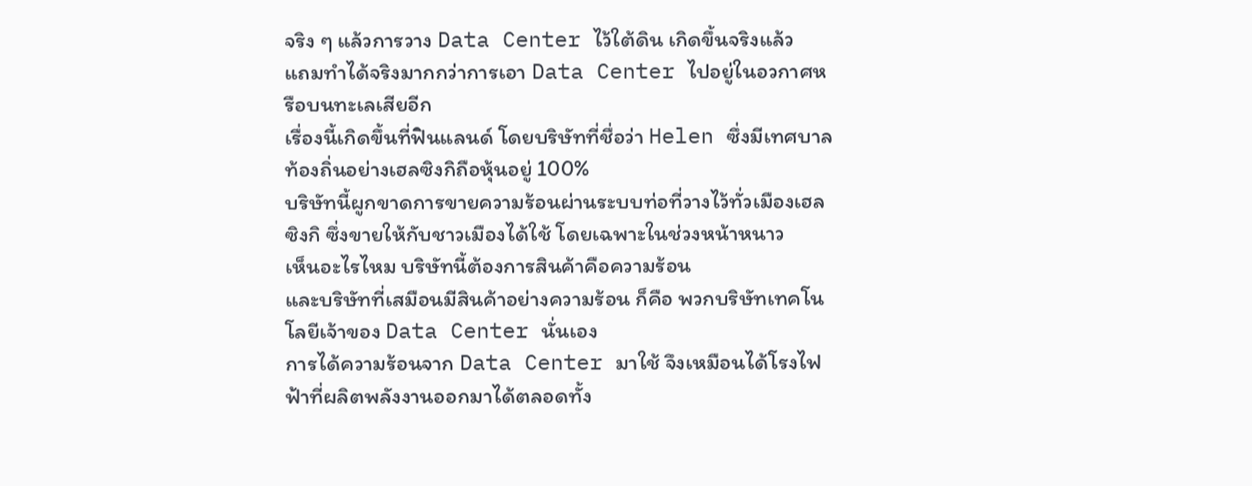จริง ๆ แล้วการวาง Data Center ไว้ใต้ดิน เกิดขึ้นจริงแล้ว
แถมทำได้จริงมากกว่าการเอา Data Center ไปอยู่ในอวกาศหรือบนทะเลเสียอีก
เรื่องนี้เกิดขึ้นที่ฟินแลนด์ โดยบริษัทที่ชื่อว่า Helen ซึ่งมีเทศบาลท้องถิ่นอย่างเฮลซิงกิถือหุ้นอยู่ 100%
บริษัทนี้ผูกขาดการขายความร้อนผ่านระบบท่อที่วางไว้ทั่วเมืองเฮลซิงกิ ซึ่งขายให้กับชาวเมืองได้ใช้ โดยเฉพาะในช่วงหน้าหนาว
เห็นอะไรไหม บริษัทนี้ต้องการสินค้าคือความร้อน
และบริษัทที่เสมือนมีสินค้าอย่างความร้อน ก็คือ พวกบริษัทเทคโนโลยีเจ้าของ Data Center นั่นเอง
การได้ความร้อนจาก Data Center มาใช้ จึงเหมือนได้โรงไฟฟ้าที่ผลิตพลังงานออกมาได้ตลอดทั้ง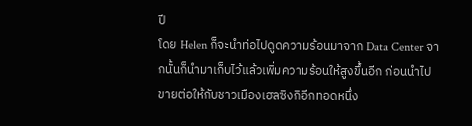ปี
โดย Helen ก็จะนำท่อไปดูดความร้อนมาจาก Data Center จากนั้นก็นำมาเก็บไว้แล้วเพิ่มความร้อนให้สูงขึ้นอีก ก่อนนำไปขายต่อให้กับชาวเมืองเฮลซิงกิอีกทอดหนึ่ง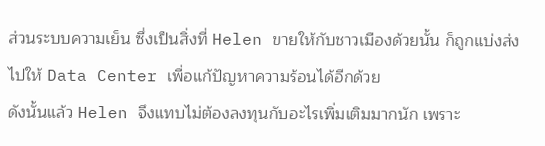ส่วนระบบความเย็น ซึ่งเป็นสิ่งที่ Helen ขายให้กับชาวเมืองด้วยนั้น ก็ถูกแบ่งส่งไปให้ Data Center เพื่อแก้ปัญหาความร้อนได้อีกด้วย
ดังนั้นแล้ว Helen จึงแทบไม่ต้องลงทุนกับอะไรเพิ่มเติมมากนัก เพราะ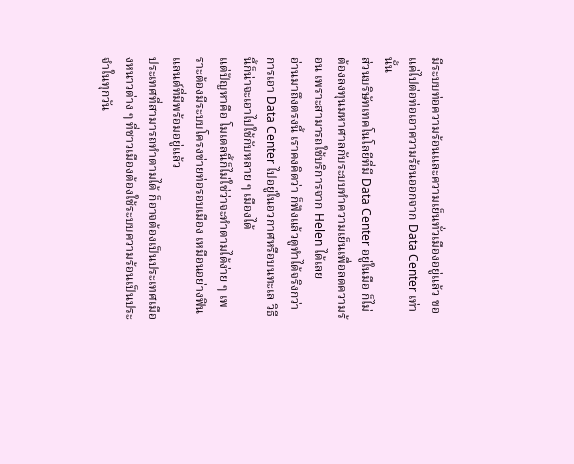มีระบบท่อความร้อนและความเย็นทั่วเมืองอยู่แล้ว ขอแค่ไปต่อท่อเอาความร้อนออกจาก Data Center เท่านั้น
ส่วนบริษัทเทคโนโลยีที่มี Data Center อยู่ในมือ ก็ไม่ต้องลงทุนมหาศาลกับระบบทำความเย็นเพื่อลดความร้อน เพราะสามารถใช้บริการจาก Helen ได้เลย
อ่านมาถึงตรงนี้ เราคงคิดว่า ก็ฟังแล้วดูทำได้จริงกว่าการเอา Data Center ไปอยู่ในอวกาศหรือบนทะเล วิธีนี้ก็น่าจะเอาไปใช้กับหลาย ๆ เมืองได้
แต่ปัญหาคือ โมเดลนี้ก็ไม่ใช่ว่าจะทำตามได้ง่าย ๆ เพราะต้องมีระบบโครงข่ายท่อรอบเมือง เหมือนอย่างฟินแลนด์ที่มีพร้อมอยู่แล้ว
ประเทศที่สามารถทำตามได้ ก็อาจต้องเป็นประเทศเมืองหนาวต่าง ๆ ที่ชาวเมืองต้องใช้ระบบความร้อนเป็นประจำในทุกวัน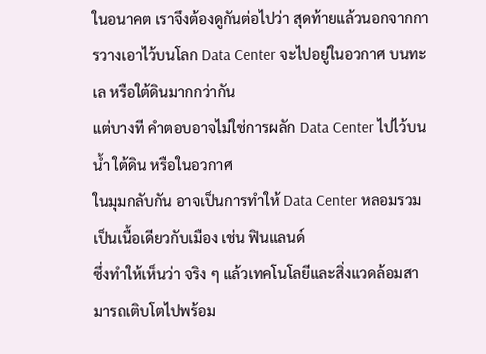ในอนาคต เราจึงต้องดูกันต่อไปว่า สุดท้ายแล้วนอกจากการวางเอาไว้บนโลก Data Center จะไปอยู่ในอวกาศ บนทะเล หรือใต้ดินมากกว่ากัน
แต่บางที คำตอบอาจไม่ใช่การผลัก Data Center ไปไว้บนน้ำ ใต้ดิน หรือในอวกาศ
ในมุมกลับกัน อาจเป็นการทำให้ Data Center หลอมรวมเป็นเนื้อเดียวกับเมือง เช่น ฟินแลนด์
ซึ่งทำให้เห็นว่า จริง ๆ แล้วเทคโนโลยีและสิ่งแวดล้อมสามารถเติบโตไปพร้อม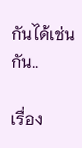กันได้เช่นกัน..

เรื่อง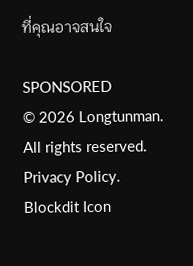ที่คุณอาจสนใจ

SPONSORED
© 2026 Longtunman. All rights reserved. Privacy Policy.
Blockdit Icon